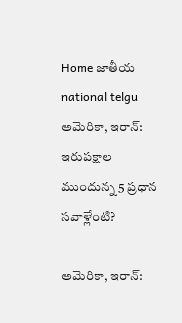Home జాతీయ national telgu అమెరికా, ఇరాన్: ఇరుపక్షాల ముందున్న 5 ప్రధాన సవాళ్లేంటి?

అమెరికా, ఇరాన్: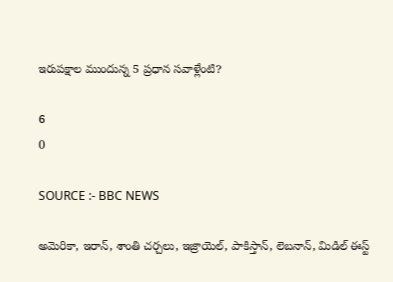ఇరుపక్షాల ముందున్న 5 ప్రధాన సవాళ్లేంటి?

6
0

SOURCE :- BBC NEWS

అమెరికా, ఇరాన్, శాంతి చర్చలు, ఇజ్రాయెల్, పాకిస్తాన్, లెబనాన్, మిడిల్ ఈస్ట్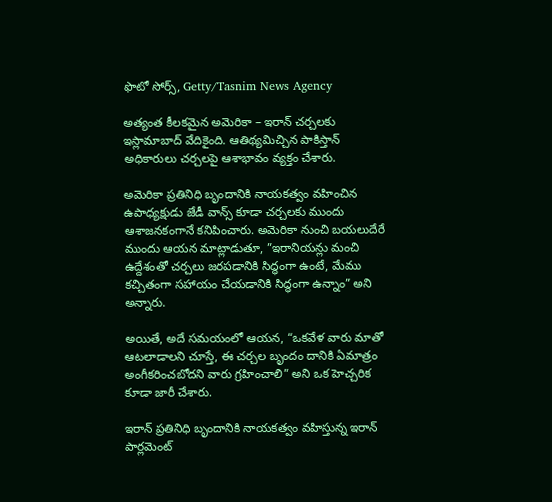ఫొటో సోర్స్, Getty/Tasnim News Agency

అత్యంత కీలకమైన అమెరికా – ఇరాన్ చర్చలకు ఇస్లామాబాద్ వేదికైంది. ఆతిథ్యమిచ్చిన పాకిస్తాన్ అధికారులు చర్చలపై ఆశాభావం వ్యక్తం చేశారు.

అమెరికా ప్రతినిధి బృందానికి నాయకత్వం వహించిన ఉపాధ్యక్షుడు జేడీ వాన్స్ కూడా చర్చలకు ముందు ఆశాజనకంగానే కనిపించారు. అమెరికా నుంచి బయలుదేరే ముందు ఆయన మాట్లాడుతూ, ”ఇరానియన్లు మంచి ఉద్దేశంతో చర్చలు జరపడానికి సిద్ధంగా ఉంటే, మేము కచ్చితంగా సహాయం చేయడానికి సిద్ధంగా ఉన్నాం” అని అన్నారు.

అయితే, అదే సమయంలో ఆయన, “ఒకవేళ వారు మాతో ఆటలాడాలని చూస్తే, ఈ చర్చల బృందం దానికి ఏమాత్రం అంగీకరించబోదని వారు గ్రహించాలి” అని ఒక హెచ్చరిక కూడా జారీ చేశారు.

ఇరాన్ ప్రతినిధి బృందానికి నాయకత్వం వహిస్తున్న ఇరాన్ పార్లమెంట్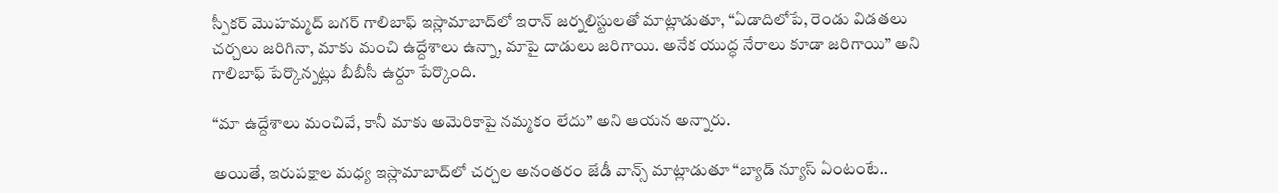స్పీకర్ మొహమ్మద్ బగర్ గాలిబాఫ్ ఇస్లామాబాద్‌‌లో ఇరాన్ జర్నలిస్టులతో మాట్లాడుతూ, “ఏడాదిలోపే, రెండు విడతలు చర్చలు జరిగినా, మాకు మంచి ఉద్దేశాలు ఉన్నా, మాపై దాడులు జరిగాయి. అనేక యుద్ధ నేరాలు కూడా జరిగాయి” అని గాలిబాఫ్ పేర్కొన్నట్లు బీబీసీ ఉర్దూ పేర్కొంది.

“మా ఉద్దేశాలు మంచివే, కానీ మాకు అమెరికాపై నమ్మకం లేదు” అని ఆయన అన్నారు.

అయితే, ఇరుపక్షాల మధ్య ఇస్లామాబాద్‌లో చర్చల అనంతరం జేడీ వాన్స్ మాట్లాడుతూ “బ్యాడ్ న్యూస్ ఏంటంటే..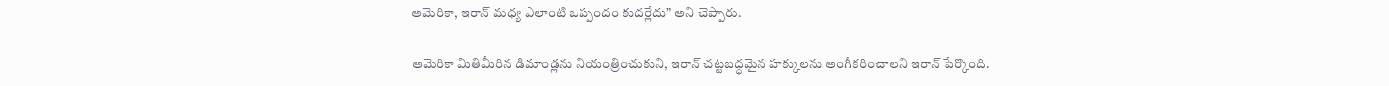అమెరికా, ఇరాన్ మధ్య ఎలాంటి ఒప్పందం కుదర్లేదు” అని చెప్పారు.

అమెరికా మితిమీరిన డిమాండ్లను నియంత్రించుకుని, ఇరాన్ చట్టబద్ధమైన హక్కులను అంగీకరించాలని ఇరాన్ పేర్కొంది.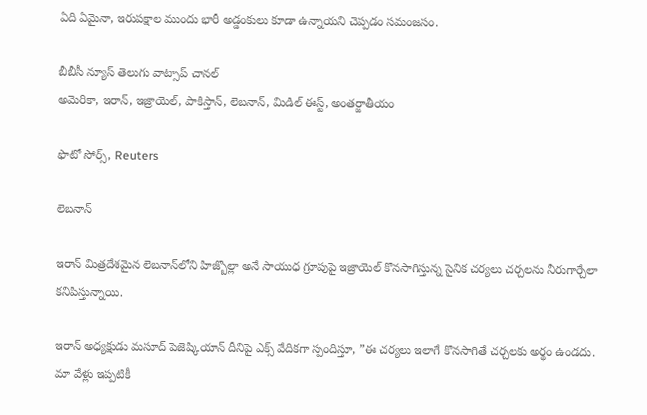ఏది ఏమైనా, ఇరుపక్షాల ముందు భారీ అడ్డంకులు కూడా ఉన్నాయని చెప్పడం సమంజసం.

బీబీసీ న్యూస్ తెలుగు వాట్సాప్ చానల్
అమెరికా, ఇరాన్, ఇజ్రాయెల్, పాకిస్తాన్, లెబనాన్, మిడిల్ ఈస్ట్, అంతర్జాతీయం

ఫొటో సోర్స్, Reuters

లెబనాన్

ఇరాన్ మిత్రదేశమైన లెబనాన్‌లోని హిజ్బొల్లా అనే సాయుధ గ్రూపుపై ఇజ్రాయెల్ కొనసాగిస్తున్న సైనిక చర్యలు చర్చలను నీరుగార్చేలా కనిపిస్తున్నాయి.

ఇరాన్ అధ్యక్షుడు మసూద్ పెజెష్కియాన్ దీనిపై ఎక్స్‌ వేదికగా స్పందిస్తూ, ”ఈ చర్యలు ఇలాగే కొనసాగితే చర్చలకు అర్థం ఉండదు. మా వేళ్లు ఇప్పటికీ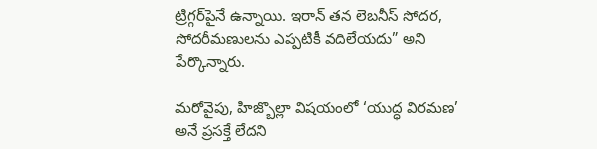ట్రిగ్గర్‌పైనే ఉన్నాయి. ఇరాన్ తన లెబనీస్ సోదర, సోదరీమణులను ఎప్పటికీ వదిలేయదు” అని పేర్కొన్నారు.

మరోవైపు, హిజ్బొల్లా విషయంలో ‘యుద్ధ విరమణ’ అనే ప్రసక్తే లేదని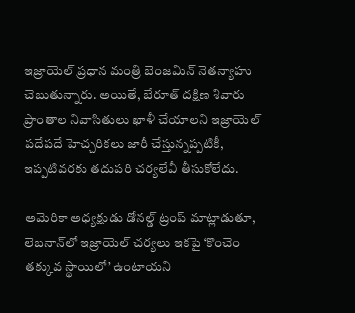ఇజ్రాయెల్ ప్రధాన మంత్రి బెంజమిన్ నెతన్యాహు చెబుతున్నారు. అయితే, బేరూత్ దక్షిణ శివారు ప్రాంతాల నివాసితులు ఖాళీ చేయాలని ఇజ్రాయెల్ పదేపదే హెచ్చరికలు జారీ చేస్తున్నప్పటికీ, ఇప్పటివరకు తదుపరి చర్యలేవీ తీసుకోలేదు.

అమెరికా అధ్యక్షుడు డోనల్డ్ ట్రంప్ మాట్లాడుతూ, లెబనాన్‌లో ఇజ్రాయెల్ చర్యలు ఇకపై ‘కొంచెం తక్కువ స్థాయిలో’ ఉంటాయని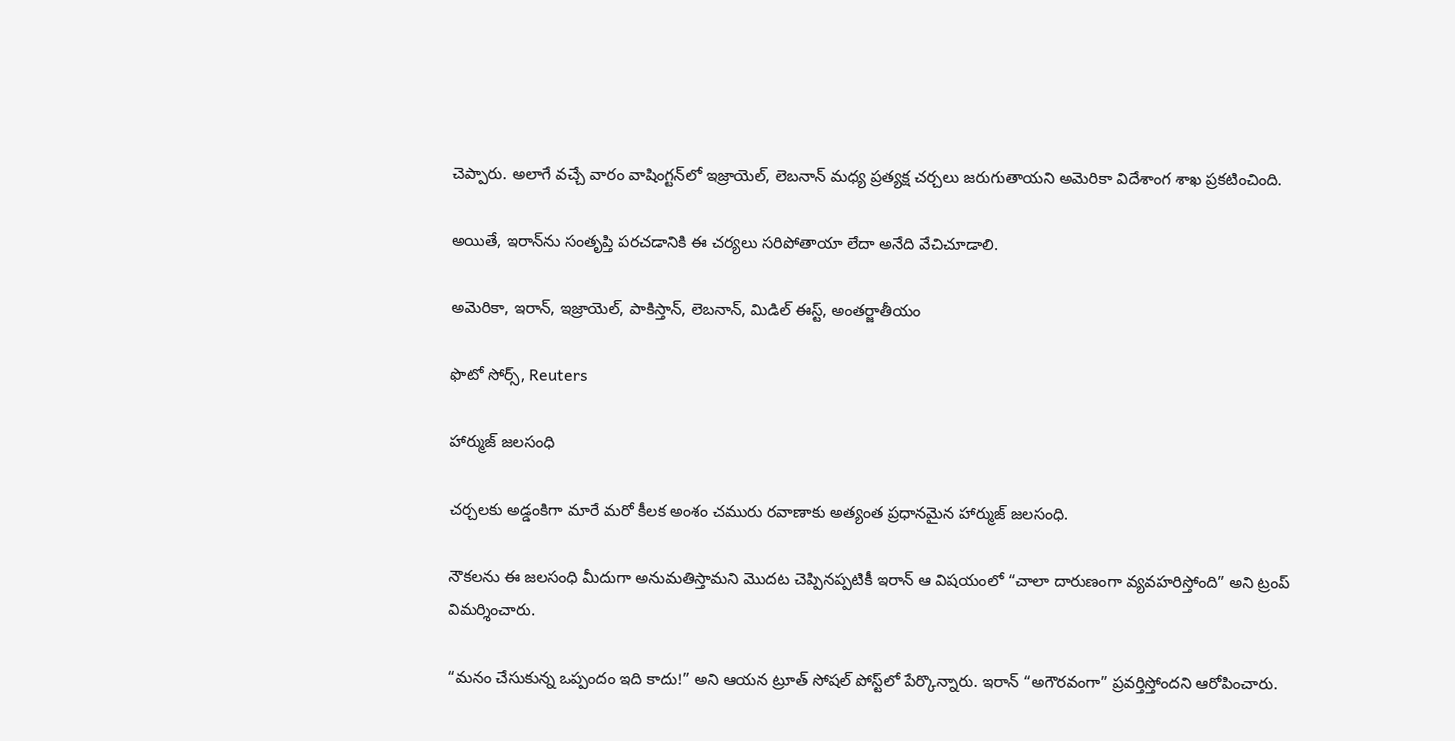చెప్పారు. అలాగే వచ్చే వారం వాషింగ్టన్‌లో ఇజ్రాయెల్, లెబనాన్ మధ్య ప్రత్యక్ష చర్చలు జరుగుతాయని అమెరికా విదేశాంగ శాఖ ప్రకటించింది.

అయితే, ఇరాన్‌ను సంతృప్తి పరచడానికి ఈ చర్యలు సరిపోతాయా లేదా అనేది వేచిచూడాలి.

అమెరికా, ఇరాన్, ఇజ్రాయెల్, పాకిస్తాన్, లెబనాన్, మిడిల్ ఈస్ట్, అంతర్జాతీయం

ఫొటో సోర్స్, Reuters

హార్ముజ్ జలసంధి

చర్చలకు అడ్డంకిగా మారే మరో కీలక అంశం చమురు రవాణాకు అత్యంత ప్రధానమైన హార్ముజ్ జలసంధి.

నౌకలను ఈ జలసంధి మీదుగా అనుమతిస్తామని మొదట చెప్పినప్పటికీ ఇరాన్ ఆ విషయంలో “చాలా దారుణంగా వ్యవహరిస్తోంది” అని ట్రంప్ విమర్శించారు.

“మనం చేసుకున్న ఒప్పందం ఇది కాదు!” అని ఆయన ట్రూత్ సోషల్ పోస్ట్‌లో పేర్కొన్నారు. ఇరాన్ “అగౌరవంగా” ప్రవర్తిస్తోందని ఆరోపించారు.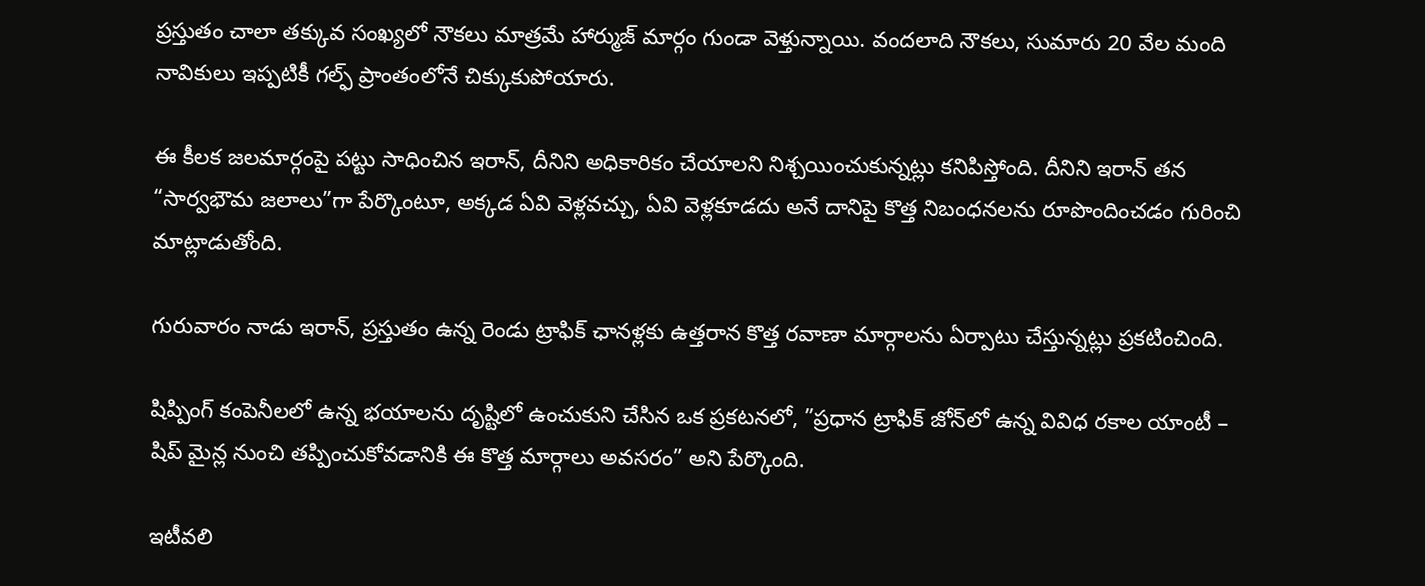ప్రస్తుతం చాలా తక్కువ సంఖ్యలో నౌకలు మాత్రమే హార్ముజ్ మార్గం గుండా వెళ్తున్నాయి. వందలాది నౌకలు, సుమారు 20 వేల మంది నావికులు ఇప్పటికీ గల్ఫ్ ప్రాంతంలోనే చిక్కుకుపోయారు.

ఈ కీలక జలమార్గంపై పట్టు సాధించిన ఇరాన్, దీనిని అధికారికం చేయాలని నిశ్చయించుకున్నట్లు కనిపిస్తోంది. దీనిని ఇరాన్ తన “సార్వభౌమ జలాలు”గా పేర్కొంటూ, అక్కడ ఏవి వెళ్లవచ్చు, ఏవి వెళ్లకూడదు అనే దానిపై కొత్త నిబంధనలను రూపొందించడం గురించి మాట్లాడుతోంది.

గురువారం నాడు ఇరాన్, ప్రస్తుతం ఉన్న రెండు ట్రాఫిక్ ఛానళ్లకు ఉత్తరాన కొత్త రవాణా మార్గాలను ఏర్పాటు చేస్తున్నట్లు ప్రకటించింది.

షిప్పింగ్ కంపెనీలలో ఉన్న భయాలను దృష్టిలో ఉంచుకుని చేసిన ఒక ప్రకటనలో, ”ప్రధాన ట్రాఫిక్ జోన్‌లో ఉన్న వివిధ రకాల యాంటీ – షిప్ మైన్ల నుంచి తప్పించుకోవడానికి ఈ కొత్త మార్గాలు అవసరం” అని పేర్కొంది.

ఇటీవలి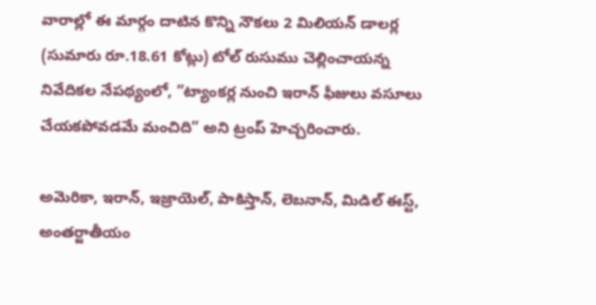వారాల్లో ఈ మార్గం దాటిన కొన్ని నౌకలు 2 మిలియన్ డాలర్ల (సుమారు రూ.18.61 కోట్లు) టోల్ రుసుము చెల్లించాయన్న నివేదికల నేపథ్యంలో, ”ట్యాంకర్ల నుంచి ఇరాన్ ఫీజులు వసూలు చేయకపోవడమే మంచిది” అని ట్రంప్ హెచ్చరించారు.

అమెరికా, ఇరాన్, ఇజ్రాయెల్, పాకిస్తాన్, లెబనాన్, మిడిల్ ఈస్ట్, అంతర్జాతీయం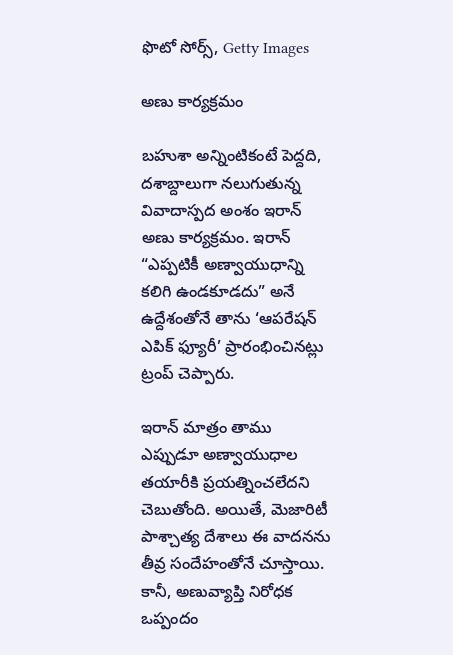ఫొటో సోర్స్, Getty Images

అణు కార్యక్రమం

బహుశా అన్నింటికంటే పెద్దది, దశాబ్దాలుగా నలుగుతున్న వివాదాస్పద అంశం ఇరాన్ అణు కార్యక్రమం. ఇరాన్ “ఎప్పటికీ అణ్వాయుధాన్ని కలిగి ఉండకూడదు” అనే ఉద్దేశంతోనే తాను ‘ఆపరేషన్ ఎపిక్ ఫ్యూరీ’ ప్రారంభించినట్లు ట్రంప్ చెప్పారు.

ఇరాన్ మాత్రం తాము ఎప్పుడూ అణ్వాయుధాల తయారీకి ప్రయత్నించలేదని చెబుతోంది. అయితే, మెజారిటీ పాశ్చాత్య దేశాలు ఈ వాదనను తీవ్ర సందేహంతోనే చూస్తాయి. కానీ, అణువ్యాప్తి నిరోధక ఒప్పందం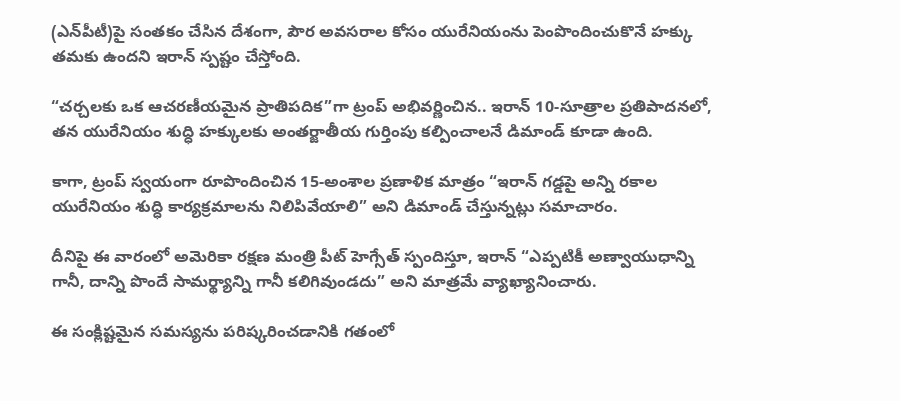(ఎన్‌పీటీ)పై సంతకం చేసిన దేశంగా, పౌర అవసరాల కోసం యురేనియంను పెంపొందించుకొనే హక్కు తమకు ఉందని ఇరాన్ స్పష్టం చేస్తోంది.

“చర్చలకు ఒక ఆచరణీయమైన ప్రాతిపదిక”గా ట్రంప్ అభివర్ణించిన.. ఇరాన్ 10-సూత్రాల ప్రతిపాదనలో, తన యురేనియం శుద్ధి హక్కులకు అంతర్జాతీయ గుర్తింపు కల్పించాలనే డిమాండ్ కూడా ఉంది.

కాగా, ట్రంప్ స్వయంగా రూపొందించిన 15-అంశాల ప్రణాళిక మాత్రం “ఇరాన్ గడ్డపై అన్ని రకాల యురేనియం శుద్ధి కార్యక్రమాలను నిలిపివేయాలి” అని డిమాండ్ చేస్తున్నట్లు సమాచారం.

దీనిపై ఈ వారంలో అమెరికా రక్షణ మంత్రి పీట్ హెగ్సేత్ స్పందిస్తూ, ఇరాన్ “ఎప్పటికీ అణ్వాయుధాన్ని గానీ, దాన్ని పొందే సామర్థ్యాన్ని గానీ కలిగివుండదు” అని మాత్రమే వ్యాఖ్యానించారు.

ఈ సంక్లిష్టమైన సమస్యను పరిష్కరించడానికి గతంలో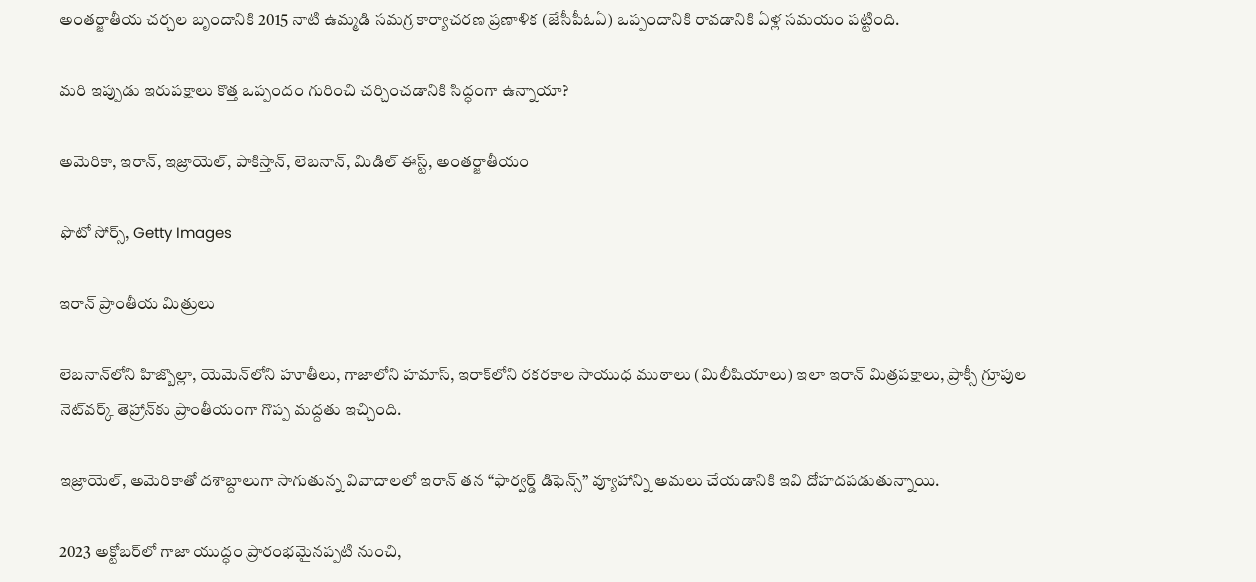అంతర్జాతీయ చర్చల బృందానికి 2015 నాటి ఉమ్మడి సమగ్ర కార్యాచరణ ప్రణాళిక (జేసీపీఓఏ) ఒప్పందానికి రావడానికి ఏళ్ల సమయం పట్టింది.

మరి ఇప్పుడు ఇరుపక్షాలు కొత్త ఒప్పందం గురించి చర్చించడానికి సిద్ధంగా ఉన్నాయా?

అమెరికా, ఇరాన్, ఇజ్రాయెల్, పాకిస్తాన్, లెబనాన్, మిడిల్ ఈస్ట్, అంతర్జాతీయం

ఫొటో సోర్స్, Getty Images

ఇరాన్ ప్రాంతీయ మిత్రులు

లెబనాన్‌లోని హిజ్బొల్లా, యెమెన్‌లోని హూతీలు, గాజాలోని హమాస్, ఇరాక్‌లోని రకరకాల సాయుధ ముఠాలు (మిలీషియాలు) ఇలా ఇరాన్ మిత్రపక్షాలు, ప్రాక్సీ గ్రూపుల నెట్‌వర్క్ తెహ్రాన్‌కు ప్రాంతీయంగా గొప్ప మద్దతు ఇచ్చింది.

ఇజ్రాయెల్, అమెరికాతో దశాబ్దాలుగా సాగుతున్న వివాదాలలో ఇరాన్ తన “ఫార్వర్డ్ డిఫెన్స్” వ్యూహాన్ని అమలు చేయడానికి ఇవి దోహదపడుతున్నాయి.

2023 అక్టోబర్‌లో గాజా యుద్ధం ప్రారంభమైనప్పటి నుంచి,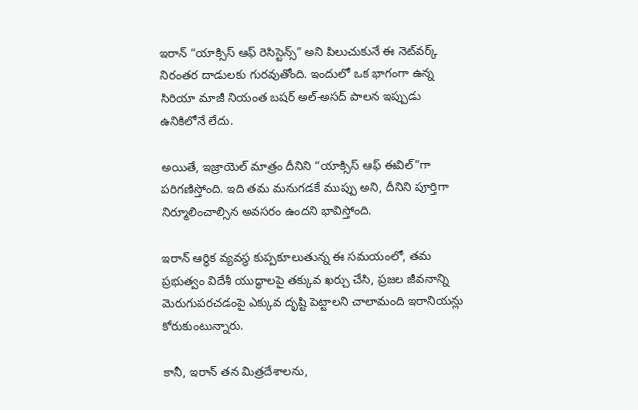ఇరాన్ “యాక్సిస్ ఆఫ్ రెసిస్టెన్స్” అని పిలుచుకునే ఈ నెట్‌వర్క్ నిరంతర దాడులకు గురవుతోంది. ఇందులో ఒక భాగంగా ఉన్న సిరియా మాజీ నియంత బషర్ అల్-అసద్ పాలన ఇప్పుడు ఉనికిలోనే లేదు.

అయితే, ఇజ్రాయెల్ మాత్రం దీనిని “యాక్సిస్ ఆఫ్ ఈవిల్”గా పరిగణిస్తోంది. ఇది తమ మనుగడకే ముప్పు అని, దీనిని పూర్తిగా నిర్మూలించాల్సిన అవసరం ఉందని భావిస్తోంది.

ఇరాన్ ఆర్థిక వ్యవస్థ కుప్పకూలుతున్న ఈ సమయంలో, తమ ప్రభుత్వం విదేశీ యుద్ధాలపై తక్కువ ఖర్చు చేసి, ప్రజల జీవనాన్ని మెరుగుపరచడంపై ఎక్కువ దృష్టి పెట్టాలని చాలామంది ఇరానియన్లు కోరుకుంటున్నారు.

కానీ, ఇరాన్ తన మిత్రదేశాలను,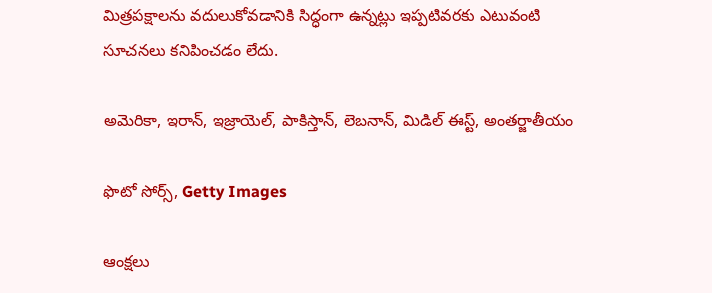మిత్రపక్షాలను వదులుకోవడానికి సిద్ధంగా ఉన్నట్లు ఇప్పటివరకు ఎటువంటి సూచనలు కనిపించడం లేదు.

అమెరికా, ఇరాన్, ఇజ్రాయెల్, పాకిస్తాన్, లెబనాన్, మిడిల్ ఈస్ట్, అంతర్జాతీయం

ఫొటో సోర్స్, Getty Images

ఆంక్షలు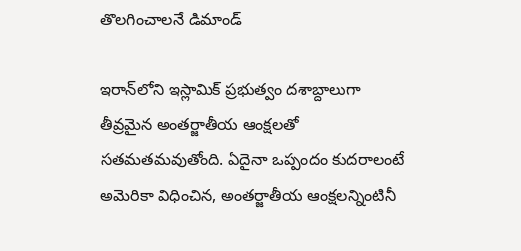తొలగించాలనే డిమాండ్

ఇరాన్‌లోని ఇస్లామిక్ ప్రభుత్వం దశాబ్దాలుగా తీవ్రమైన అంతర్జాతీయ ఆంక్షలతో సతమతమవుతోంది. ఏదైనా ఒప్పందం కుదరాలంటే అమెరికా విధించిన, అంతర్జాతీయ ఆంక్షలన్నింటినీ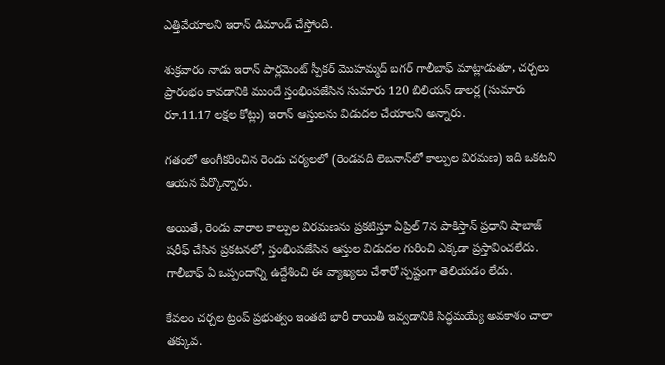ఎత్తివేయాలని ఇరాన్ డిమాండ్ చేస్తోంది.

శుక్రవారం నాడు ఇరాన్ పార్లమెంట్ స్పీకర్ మొహమ్మద్ బగర్ గాలీబాఫ్ మాట్లాడుతూ, చర్చలు ప్రారంభం కావడానికి ముందే స్తంభింపజేసిన సుమారు 120 బిలియన్ డాలర్ల (సుమారు రూ.11.17 లక్షల కోట్లు) ఇరాన్ ఆస్తులను విడుదల చేయాలని అన్నారు.

గతంలో అంగీకరించిన రెండు చర్యలలో (రెండవది లెబనాన్‌లో కాల్పుల విరమణ) ఇది ఒకటని ఆయన పేర్కొన్నారు.

అయితే, రెండు వారాల కాల్పుల విరమణను ప్రకటిస్తూ ఏప్రిల్ 7న పాకిస్తాన్ ప్రధాని షాబాజ్ షరీఫ్ చేసిన ప్రకటనలో, స్తంభింపజేసిన ఆస్తుల విడుదల గురించి ఎక్కడా ప్రస్తావించలేదు. గాలీబాఫ్ ఏ ఒప్పందాన్ని ఉద్దేశించి ఈ వ్యాఖ్యలు చేశారో స్పష్టంగా తెలియడం లేదు.

కేవలం చర్చల ట్రంప్ ప్రభుత్వం ఇంతటి భారీ రాయితీ ఇవ్వడానికి సిద్ధమయ్యే అవకాశం చాలా తక్కువ.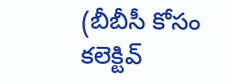(బీబీసీ కోసం కలెక్టివ్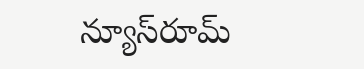న్యూస్‌రూమ్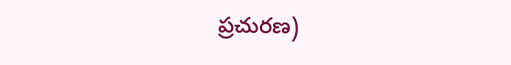ప్రచురణ)